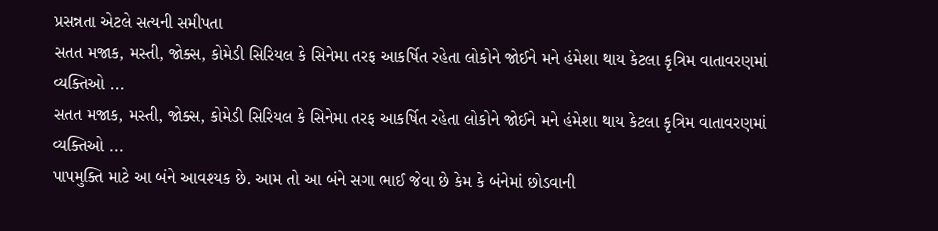પ્રસન્નતા એટલે સત્યની સમીપતા
સતત મજાક, મસ્તી, જોક્સ, કોમેડી સિરિયલ કે સિનેમા તરફ આકર્ષિત રહેતા લોકોને જોઈને મને હંમેશા થાય કેટલા કૃત્રિમ વાતાવરણમાં વ્યક્તિઓ ...
સતત મજાક, મસ્તી, જોક્સ, કોમેડી સિરિયલ કે સિનેમા તરફ આકર્ષિત રહેતા લોકોને જોઈને મને હંમેશા થાય કેટલા કૃત્રિમ વાતાવરણમાં વ્યક્તિઓ ...
પાપમુક્તિ માટે આ બંને આવશ્યક છે. આમ તો આ બંને સગા ભાઈ જેવા છે કેમ કે બંનેમાં છોડવાની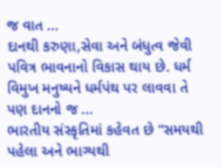જ વાત ...
દાનથી કરુણા,સેવા અને બંધુત્વ જેવી પવિત્ર ભાવનાનો વિકાસ થાય છે. ધર્મ વિમુખ મનુષ્યને ધર્મપંથ પર લાવવા તે પણ દાનનો જ ...
ભારતીય સંસ્કૃતિમાં કહેવત છે “સમયથી પહેલા અને ભાગ્યથી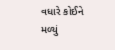વધારે કોઈને મળ્યું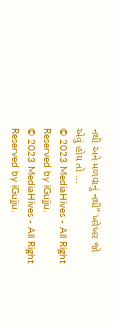નથી અને મળવાનું નથી” ખરેખર જો એવું હોય તો ...
© 2023 MediaHives - All Right Reserved by iGujju.
© 2023 MediaHives - All Right Reserved by iGujju.